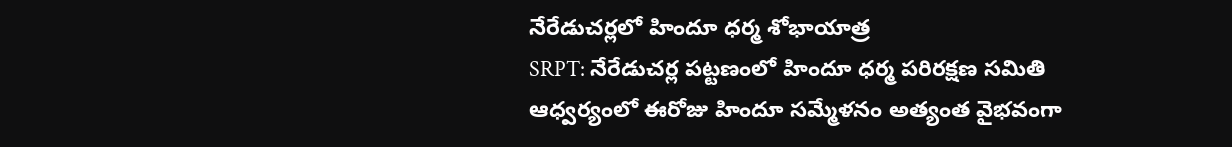నేరేడుచర్లలో హిందూ ధర్మ శోభాయాత్ర
SRPT: నేరేడుచర్ల పట్టణంలో హిందూ ధర్మ పరిరక్షణ సమితి ఆధ్వర్యంలో ఈరోజు హిందూ సమ్మేళనం అత్యంత వైభవంగా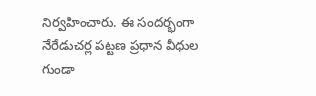నిర్వహించారు. ఈ సందర్భంగా నేరేడుచర్ల పట్టణ ప్రధాన వీధుల గుండా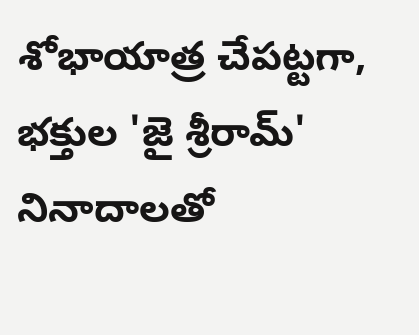శోభాయాత్ర చేపట్టగా, భక్తుల 'జై శ్రీరామ్' నినాదాలతో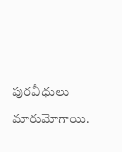పురవీధులు మారుమోగాయి.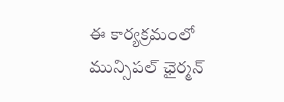ఈ కార్యక్రమంలో మున్సిపల్ ఛైర్మన్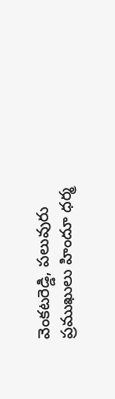వెంకటరెడ్డి, పలువురు ప్రముఖులు హిందూ ధర్మ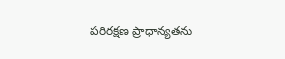పరిరక్షణ ప్రాధాన్యతను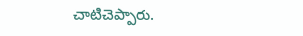చాటిచెప్పారు.